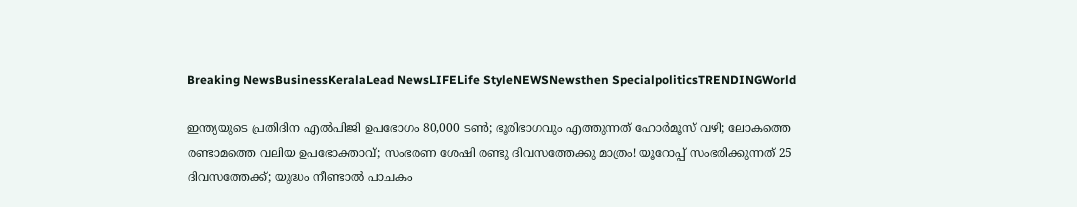Breaking NewsBusinessKeralaLead NewsLIFELife StyleNEWSNewsthen SpecialpoliticsTRENDINGWorld

ഇന്ത്യയുടെ പ്രതിദിന എല്‍പിജി ഉപഭോഗം 80,000 ടണ്‍; ഭൂരിഭാഗവും എത്തുന്നത് ഹോര്‍മൂസ് വഴി; ലോകത്തെ രണ്ടാമത്തെ വലിയ ഉപഭോക്താവ്; സംഭരണ ശേഷി രണ്ടു ദിവസത്തേക്കു മാത്രം! യൂറോപ്പ് സംഭരിക്കുന്നത് 25 ദിവസത്തേക്ക്; യുദ്ധം നീണ്ടാല്‍ പാചകം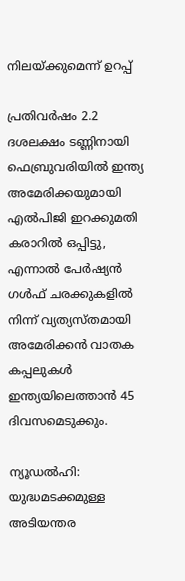നിലയ്ക്കുമെന്ന് ഉറപ്പ്

പ്രതിവര്‍ഷം 2.2 ദശലക്ഷം ടണ്ണിനായി ഫെബ്രുവരിയില്‍ ഇന്ത്യ അമേരിക്കയുമായി എല്‍പിജി ഇറക്കുമതി കരാറില്‍ ഒപ്പിട്ടു, എന്നാല്‍ പേര്‍ഷ്യന്‍ ഗള്‍ഫ് ചരക്കുകളില്‍ നിന്ന് വ്യത്യസ്തമായി അമേരിക്കന്‍ വാതക കപ്പലുകള്‍ ഇന്ത്യയിലെത്താന്‍ 45 ദിവസമെടുക്കും.

ന്യൂഡല്‍ഹി: യുദ്ധമടക്കമുള്ള അടിയന്തര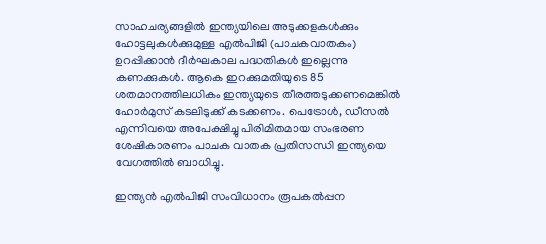സാഹചര്യങ്ങളില്‍ ഇന്ത്യയിലെ അടുക്കളകള്‍ക്കും ഹോട്ടലുകള്‍ക്കുമുള്ള എല്‍പിജി (പാചകവാതകം) ഉറപ്പിക്കാന്‍ ദീര്‍ഘകാല പദ്ധതികള്‍ ഇല്ലെന്നു കണക്കുകള്‍. ആകെ ഇറക്കുമതിയുടെ 85 ശതമാനത്തിലധികം ഇന്ത്യയുടെ തീരത്തടുക്കണമെങ്കില്‍ ഹോര്‍മുസ് കടലിടുക്ക് കടക്കണം. പെട്രോള്‍, ഡീസല്‍ എന്നിവയെ അപേക്ഷിച്ചു പിരിമിതമായ സംഭരണ ശേഷികാരണം പാചക വാതക പ്രതിസന്ധി ഇന്ത്യയെ വേഗത്തില്‍ ബാധിച്ചു.

ഇന്ത്യന്‍ എല്‍പിജി സംവിധാനം രൂപകല്‍പ്പന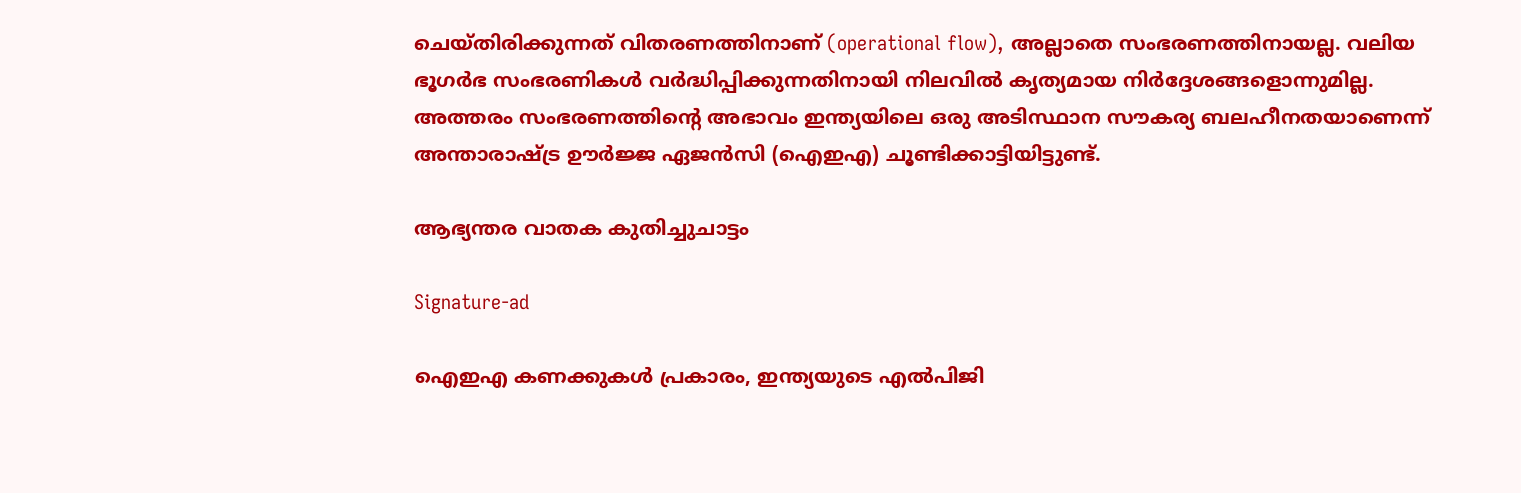ചെയ്തിരിക്കുന്നത് വിതരണത്തിനാണ് (operational flow), അല്ലാതെ സംഭരണത്തിനായല്ല. വലിയ ഭൂഗര്‍ഭ സംഭരണികള്‍ വര്‍ദ്ധിപ്പിക്കുന്നതിനായി നിലവില്‍ കൃത്യമായ നിര്‍ദ്ദേശങ്ങളൊന്നുമില്ല. അത്തരം സംഭരണത്തിന്റെ അഭാവം ഇന്ത്യയിലെ ഒരു അടിസ്ഥാന സൗകര്യ ബലഹീനതയാണെന്ന് അന്താരാഷ്ട്ര ഊര്‍ജ്ജ ഏജന്‍സി (ഐഇഎ) ചൂണ്ടിക്കാട്ടിയിട്ടുണ്ട്.

ആഭ്യന്തര വാതക കുതിച്ചുചാട്ടം

Signature-ad

ഐഇഎ കണക്കുകള്‍ പ്രകാരം, ഇന്ത്യയുടെ എല്‍പിജി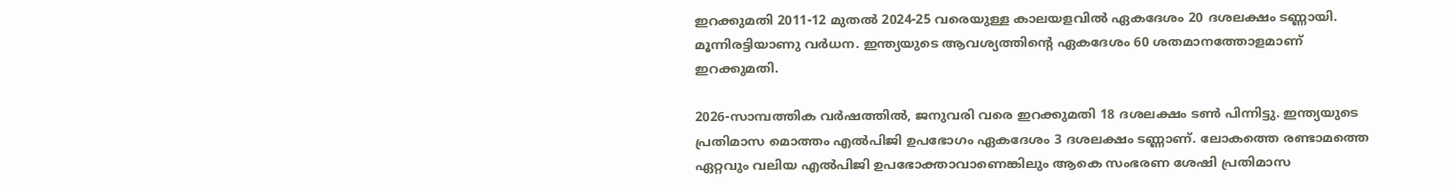ഇറക്കുമതി 2011-12 മുതല്‍ 2024-25 വരെയുള്ള കാലയളവില്‍ ഏകദേശം 20 ദശലക്ഷം ടണ്ണായി. മൂന്നിരട്ടിയാണു വര്‍ധന. ഇന്ത്യയുടെ ആവശ്യത്തിന്റെ ഏകദേശം 60 ശതമാനത്തോളമാണ് ഇറക്കുമതി.

2026-സാമ്പത്തിക വര്‍ഷത്തില്‍, ജനുവരി വരെ ഇറക്കുമതി 18 ദശലക്ഷം ടണ്‍ പിന്നിട്ടു. ഇന്ത്യയുടെ പ്രതിമാസ മൊത്തം എല്‍പിജി ഉപഭോഗം ഏകദേശം 3 ദശലക്ഷം ടണ്ണാണ്. ലോകത്തെ രണ്ടാമത്തെ ഏറ്റവും വലിയ എല്‍പിജി ഉപഭോക്താവാണെങ്കിലും ആകെ സംഭരണ ശേഷി പ്രതിമാസ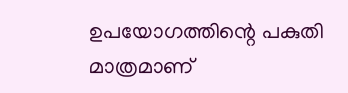ഉപയോഗത്തിന്റെ പകുതി മാത്രമാണ്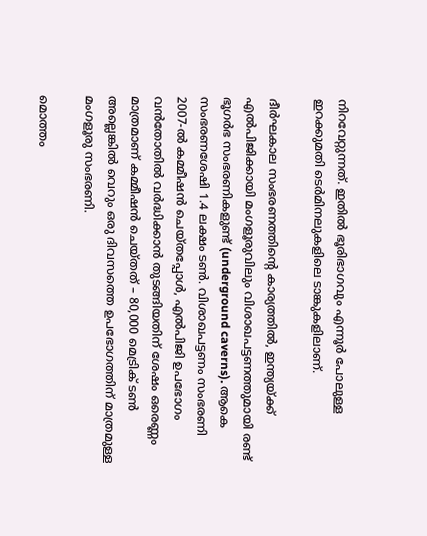നിറവേറ്റുന്നത്. ഇതില്‍ ഭൂരിഭാഗവും എന്നൂര്‍ പോലുള്ള ഇറക്കുമതി ടെര്‍മിനലുകളിലെ ടാങ്കുകളിലാണ്.

ദീര്‍ഘകാല സംഭരണത്തിന്റെ കാര്യത്തില്‍, ഇന്ത്യയ്ക്ക് എല്‍പിജിക്കായി മംഗളൂരുവിലും വിശാഖപട്ടണത്തുമായി രണ്ട് ഭൂഗര്‍ഭ സംഭരണികളുണ്ട് (underground caverns). ആകെ സംഭരണശേഷി 1.4 ലക്ഷം ടണ്‍. വിശാഖപട്ടണം സംഭരണി 2007-ല്‍ കമ്മീഷന്‍ ചെയ്തപ്പോള്‍, എല്‍പിജി ഉപഭോഗം വന്‍തോതില്‍ വര്‍ദ്ധിക്കാന്‍ തുടങ്ങിയതിന് ശേഷം ഒരെണ്ണം മാത്രമാണ് കമ്മീഷന്‍ ചെയ്തത് – 80,000 മെട്രിക് ടണ്‍ അല്ലെങ്കില്‍ വെറും ഒരു ദിവസത്തെ ഉപഭോഗത്തിന് മാത്രമുള്ള മംഗളൂരു സംഭരണി.

മൊത്തം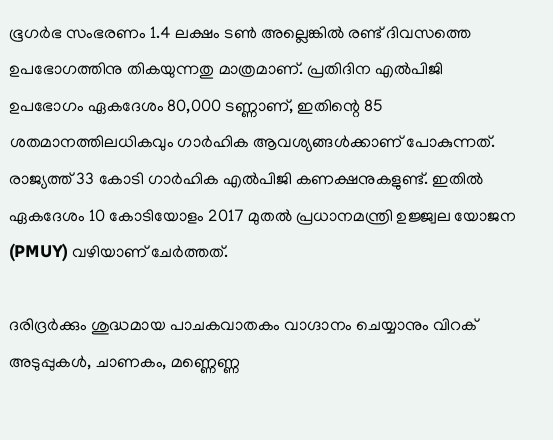ഭൂഗര്‍ഭ സംഭരണം 1.4 ലക്ഷം ടണ്‍ അല്ലെങ്കില്‍ രണ്ട് ദിവസത്തെ ഉപഭോഗത്തിനു തികയുന്നതു മാത്രമാണ്. പ്രതിദിന എല്‍പിജി ഉപഭോഗം ഏകദേശം 80,000 ടണ്ണാണ്, ഇതിന്റെ 85 ശതമാനത്തിലധികവും ഗാര്‍ഹിക ആവശ്യങ്ങള്‍ക്കാണ് പോകുന്നത്. രാജ്യത്ത് 33 കോടി ഗാര്‍ഹിക എല്‍പിജി കണക്ഷനുകളുണ്ട്. ഇതില്‍ ഏകദേശം 10 കോടിയോളം 2017 മുതല്‍ പ്രധാനമന്ത്രി ഉജ്ജ്വല യോജന (PMUY) വഴിയാണ് ചേര്‍ത്തത്.

ദരിദ്രര്‍ക്കും ശുദ്ധമായ പാചകവാതകം വാഗ്ദാനം ചെയ്യാനും വിറക് അടുപ്പുകള്‍, ചാണകം, മണ്ണെണ്ണ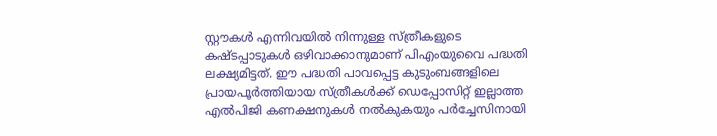സ്റ്റൗകള്‍ എന്നിവയില്‍ നിന്നുള്ള സ്ത്രീകളുടെ കഷ്ടപ്പാടുകള്‍ ഒഴിവാക്കാനുമാണ് പിഎംയുവൈ പദ്ധതി ലക്ഷ്യമിട്ടത്. ഈ പദ്ധതി പാവപ്പെട്ട കുടുംബങ്ങളിലെ പ്രായപൂര്‍ത്തിയായ സ്ത്രീകള്‍ക്ക് ഡെപ്പോസിറ്റ് ഇല്ലാത്ത എല്‍പിജി കണക്ഷനുകള്‍ നല്‍കുകയും പര്‍ച്ചേസിനായി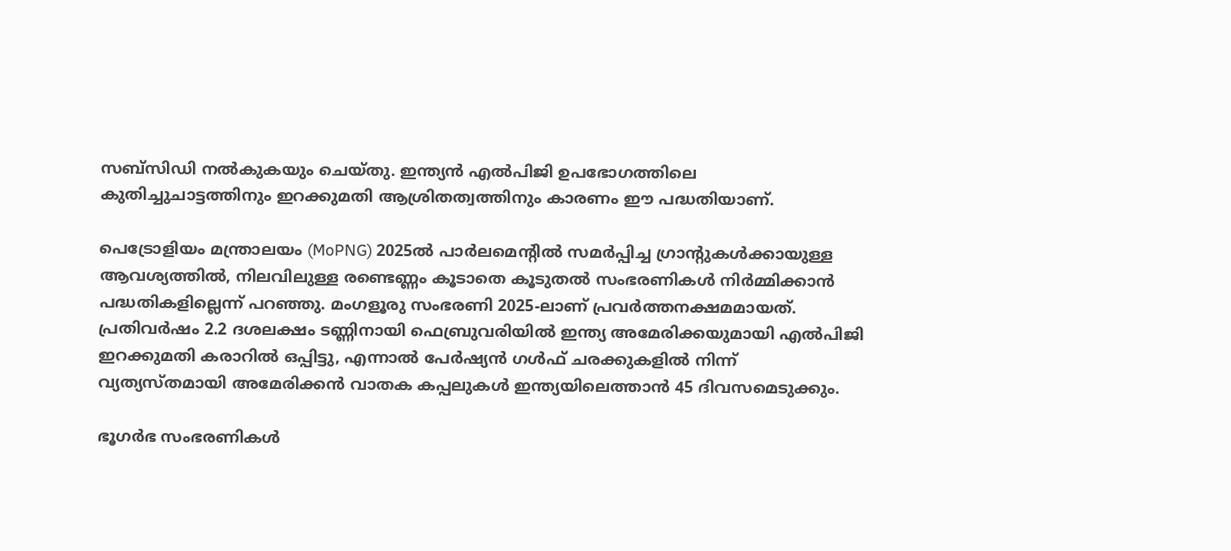സബ്സിഡി നല്‍കുകയും ചെയ്തു. ഇന്ത്യന്‍ എല്‍പിജി ഉപഭോഗത്തിലെ കുതിച്ചുചാട്ടത്തിനും ഇറക്കുമതി ആശ്രിതത്വത്തിനും കാരണം ഈ പദ്ധതിയാണ്.

പെട്രോളിയം മന്ത്രാലയം (MoPNG) 2025ല്‍ പാര്‍ലമെന്റില്‍ സമര്‍പ്പിച്ച ഗ്രാന്റുകള്‍ക്കായുള്ള ആവശ്യത്തില്‍, നിലവിലുള്ള രണ്ടെണ്ണം കൂടാതെ കൂടുതല്‍ സംഭരണികള്‍ നിര്‍മ്മിക്കാന്‍ പദ്ധതികളില്ലെന്ന് പറഞ്ഞു. മംഗളൂരു സംഭരണി 2025-ലാണ് പ്രവര്‍ത്തനക്ഷമമായത്. പ്രതിവര്‍ഷം 2.2 ദശലക്ഷം ടണ്ണിനായി ഫെബ്രുവരിയില്‍ ഇന്ത്യ അമേരിക്കയുമായി എല്‍പിജി ഇറക്കുമതി കരാറില്‍ ഒപ്പിട്ടു, എന്നാല്‍ പേര്‍ഷ്യന്‍ ഗള്‍ഫ് ചരക്കുകളില്‍ നിന്ന് വ്യത്യസ്തമായി അമേരിക്കന്‍ വാതക കപ്പലുകള്‍ ഇന്ത്യയിലെത്താന്‍ 45 ദിവസമെടുക്കും.

ഭൂഗര്‍ഭ സംഭരണികള്‍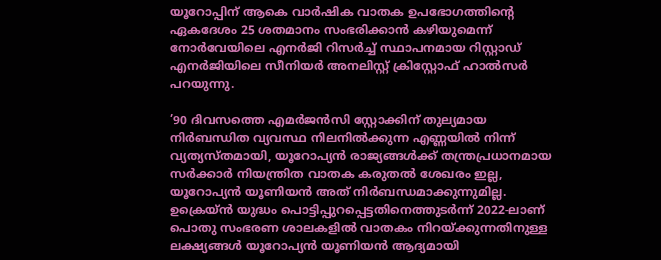യൂറോപ്പിന് ആകെ വാര്‍ഷിക വാതക ഉപഭോഗത്തിന്റെ ഏകദേശം 25 ശതമാനം സംഭരിക്കാന്‍ കഴിയുമെന്ന് നോര്‍വേയിലെ എനര്‍ജി റിസര്‍ച്ച് സ്ഥാപനമായ റിസ്റ്റാഡ് എനര്‍ജിയിലെ സീനിയര്‍ അനലിസ്റ്റ് ക്രിസ്റ്റോഫ് ഹാല്‍സര്‍ പറയുന്നു.

’90 ദിവസത്തെ എമര്‍ജന്‍സി സ്റ്റോക്കിന് തുല്യമായ നിര്‍ബന്ധിത വ്യവസ്ഥ നിലനില്‍ക്കുന്ന എണ്ണയില്‍ നിന്ന് വ്യത്യസ്തമായി, യൂറോപ്യന്‍ രാജ്യങ്ങള്‍ക്ക് തന്ത്രപ്രധാനമായ സര്‍ക്കാര്‍ നിയന്ത്രിത വാതക കരുതല്‍ ശേഖരം ഇല്ല, യൂറോപ്യന്‍ യൂണിയന്‍ അത് നിര്‍ബന്ധമാക്കുന്നുമില്ല. ഉക്രെയ്ന്‍ യുദ്ധം പൊട്ടിപ്പുറപ്പെട്ടതിനെത്തുടര്‍ന്ന് 2022-ലാണ് പൊതു സംഭരണ ശാലകളില്‍ വാതകം നിറയ്ക്കുന്നതിനുള്ള ലക്ഷ്യങ്ങള്‍ യൂറോപ്യന്‍ യൂണിയന്‍ ആദ്യമായി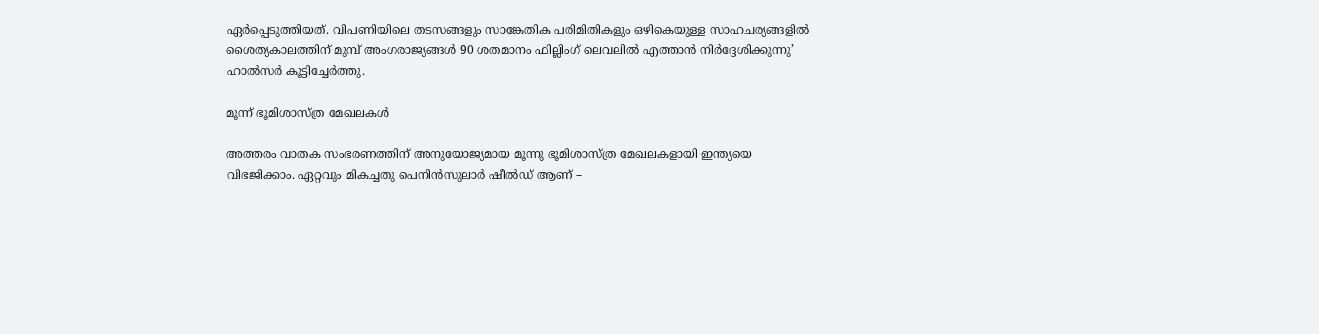ഏര്‍പ്പെടുത്തിയത്. വിപണിയിലെ തടസങ്ങളും സാങ്കേതിക പരിമിതികളും ഒഴികെയുള്ള സാഹചര്യങ്ങളില്‍ ശൈത്യകാലത്തിന് മുമ്പ് അംഗരാജ്യങ്ങള്‍ 90 ശതമാനം ഫില്ലിംഗ് ലെവലില്‍ എത്താന്‍ നിര്‍ദ്ദേശിക്കുന്നു’ ഹാല്‍സര്‍ കൂട്ടിച്ചേര്‍ത്തു.

മൂന്ന് ഭൂമിശാസ്ത്ര മേഖലകള്‍

അത്തരം വാതക സംഭരണത്തിന് അനുയോജ്യമായ മൂന്നു ഭൂമിശാസ്ത്ര മേഖലകളായി ഇന്ത്യയെ വിഭജിക്കാം. ഏറ്റവും മികച്ചതു പെനിന്‍സുലാര്‍ ഷീല്‍ഡ് ആണ് –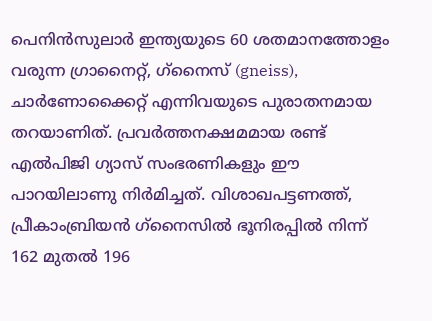പെനിന്‍സുലാര്‍ ഇന്ത്യയുടെ 60 ശതമാനത്തോളം വരുന്ന ഗ്രാനൈറ്റ്, ഗ്‌നൈസ് (gneiss), ചാര്‍ണോക്കൈറ്റ് എന്നിവയുടെ പുരാതനമായ തറയാണിത്. പ്രവര്‍ത്തനക്ഷമമായ രണ്ട് എല്‍പിജി ഗ്യാസ് സംഭരണികളും ഈ പാറയിലാണു നിര്‍മിച്ചത്. വിശാഖപട്ടണത്ത്, പ്രീകാംബ്രിയന്‍ ഗ്‌നൈസില്‍ ഭൂനിരപ്പില്‍ നിന്ന് 162 മുതല്‍ 196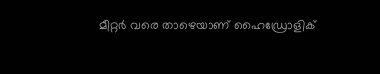മീറ്റര്‍ വരെ താഴെയാണ് ഹൈഡ്രോളിക്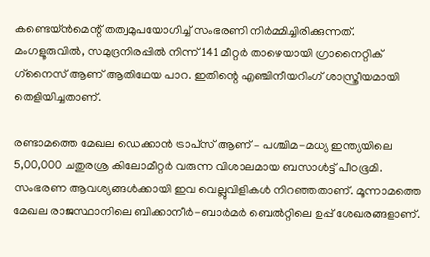കണ്ടെയ്ന്‍മെന്റ് തത്വമുപയോഗിച്ച് സംഭരണി നിര്‍മ്മിച്ചിരിക്കുന്നത്. മംഗളൂരുവില്‍, സമുദ്രനിരപ്പില്‍ നിന്ന് 141 മീറ്റര്‍ താഴെയായി ഗ്രാനൈറ്റിക് ഗ്‌നൈസ് ആണ് ആതിഥേയ പാറ. ഇതിന്റെ എഞ്ചിനീയറിംഗ് ശാസ്ത്രീയമായി തെളിയിച്ചതാണ്.

രണ്ടാമത്തെ മേഖല ഡെക്കാന്‍ ട്രാപ്‌സ് ആണ് – പശ്ചിമ-മധ്യ ഇന്ത്യയിലെ 5,00,000 ചതുരശ്ര കിലോമീറ്റര്‍ വരുന്ന വിശാലമായ ബസാള്‍ട്ട് പീഠഭൂമി. സംഭരണ ആവശ്യങ്ങള്‍ക്കായി ഇവ വെല്ലുവിളികള്‍ നിറഞ്ഞതാണ്. മൂന്നാമത്തെ മേഖല രാജസ്ഥാനിലെ ബിക്കാനീര്‍-ബാര്‍മര്‍ ബെല്‍റ്റിലെ ഉപ്പ് ശേഖരങ്ങളാണ്.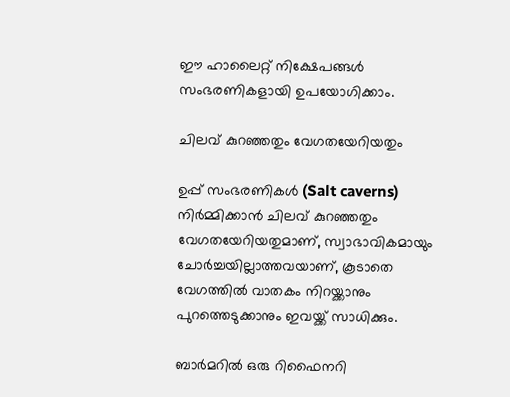ഈ ഹാലൈറ്റ് നിക്ഷേപങ്ങള്‍ സംഭരണികളായി ഉപയോഗിക്കാം.

ചിലവ് കുറഞ്ഞതും വേഗതയേറിയതും

ഉപ്പ് സംഭരണികള്‍ (Salt caverns) നിര്‍മ്മിക്കാന്‍ ചിലവ് കുറഞ്ഞതും വേഗതയേറിയതുമാണ്, സ്വാഭാവികമായും ചോര്‍ച്ചയില്ലാത്തവയാണ്, കൂടാതെ വേഗത്തില്‍ വാതകം നിറയ്ക്കാനും പുറത്തെടുക്കാനും ഇവയ്ക്ക് സാധിക്കും.

ബാര്‍മറില്‍ ഒരു റിഫൈനറി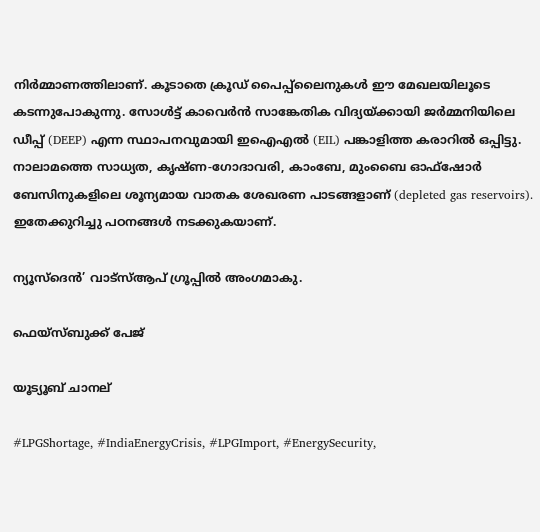നിര്‍മ്മാണത്തിലാണ്. കൂടാതെ ക്രൂഡ് പൈപ്പ്ലൈനുകള്‍ ഈ മേഖലയിലൂടെ കടന്നുപോകുന്നു. സോള്‍ട്ട് കാവെര്‍ന്‍ സാങ്കേതിക വിദ്യയ്ക്കായി ജര്‍മ്മനിയിലെ ഡീപ്പ് (DEEP) എന്ന സ്ഥാപനവുമായി ഇഐഎല്‍ (EIL) പങ്കാളിത്ത കരാറില്‍ ഒപ്പിട്ടു. നാലാമത്തെ സാധ്യത, കൃഷ്ണ-ഗോദാവരി, കാംബേ, മുംബൈ ഓഫ്ഷോര്‍ ബേസിനുകളിലെ ശൂന്യമായ വാതക ശേഖരണ പാടങ്ങളാണ് (depleted gas reservoirs). ഇതേക്കുറിച്ചു പഠനങ്ങള്‍ നടക്കുകയാണ്.

ന്യൂസ്ദെൻ’ വാട്സ്ആപ് ഗ്രൂപ്പിൽ അംഗമാകു.

ഫെയ്സ്ബുക്ക് പേജ്

യൂട്യൂബ് ചാനല്

#LPGShortage, #IndiaEnergyCrisis, #LPGImport, #EnergySecurity,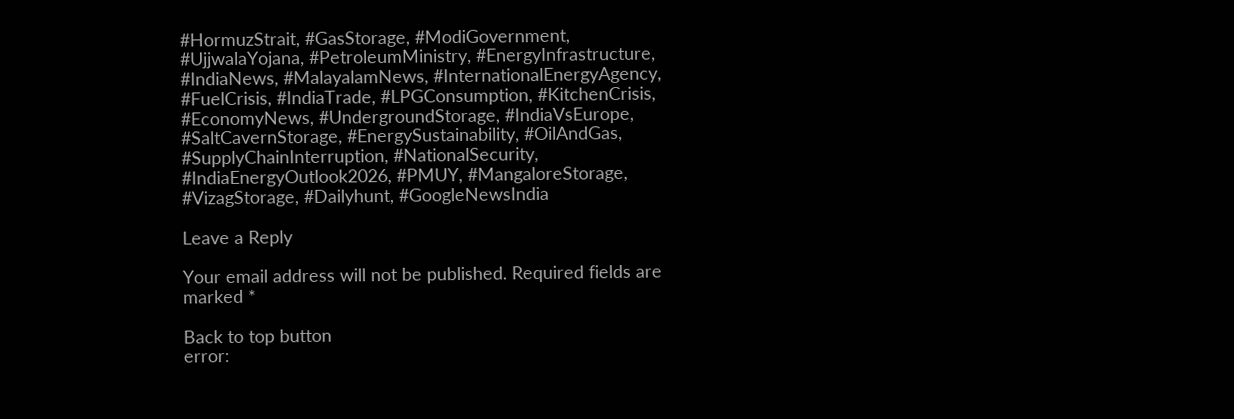#HormuzStrait, #GasStorage, #ModiGovernment, #UjjwalaYojana, #PetroleumMinistry, #EnergyInfrastructure, #IndiaNews, #MalayalamNews, #InternationalEnergyAgency, #FuelCrisis, #IndiaTrade, #LPGConsumption, #KitchenCrisis, #EconomyNews, #UndergroundStorage, #IndiaVsEurope, #SaltCavernStorage, #EnergySustainability, #OilAndGas, #SupplyChainInterruption, #NationalSecurity, #IndiaEnergyOutlook2026, #PMUY, #MangaloreStorage, #VizagStorage, #Dailyhunt, #GoogleNewsIndia

Leave a Reply

Your email address will not be published. Required fields are marked *

Back to top button
error: